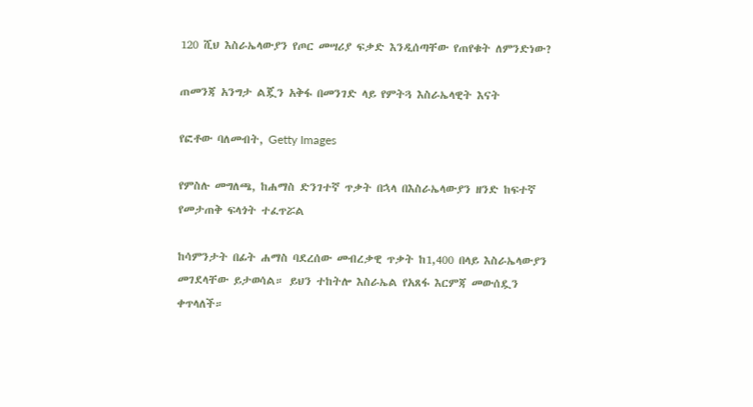120 ሺህ እስራኤላውያን የጦር መሣሪያ ፍቃድ እንዲሰጣቸው የጠየቁት ለምንድነው?

ጠመንጃ አንግታ ልጇን አቅፋ በመንገድ ላይ የምትጓ እስራኤላዊት እናት

የፎቶው ባለመብት, Getty Images

የምስሉ መግለጫ, ከሐማስ ድንገተኛ ጥቃት በኋላ በእስራኤላውያን ዘንድ ከፍተኛ የመታጠቅ ፍላጎት ተፈጥሯል

ከሳምንታት በፊት ሐማስ ባደረሰው መብረቃዊ ጥቃት ከ1,400 በላይ እስራኤላውያን መገደላቸው ይታወሳል። ይህን ተከትሎ እስራኤል የአጸፋ እርምጃ መውሰዷን ቀጥላለች።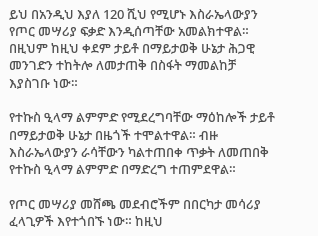ይህ በአንዲህ እያለ 120 ሺህ የሚሆኑ እስራኤላውያን የጦር መሣሪያ ፍቃድ እንዲሰጣቸው አመልክተዋል። በዚህም ከዚህ ቀደም ታይቶ በማይታወቅ ሁኔታ ሕጋዊ መንገድን ተከትሎ ለመታጠቅ በስፋት ማመልከቻ እያስገቡ ነው።

የተኩስ ዒላማ ልምምድ የሚደረግባቸው ማዕከሎች ታይቶ በማይታወቅ ሁኔታ በዜጎች ተሞልተዋል። ብዙ እስራኤላውያን ራሳቸውን ካልተጠበቀ ጥቃት ለመጠበቅ የተኩስ ዒላማ ልምምድ በማድረግ ተጠምደዋል።

የጦር መሣሪያ መሸጫ መደብሮችም በበርካታ መሳሪያ ፈላጊዎች እየተጎበኙ ነው። ከዚህ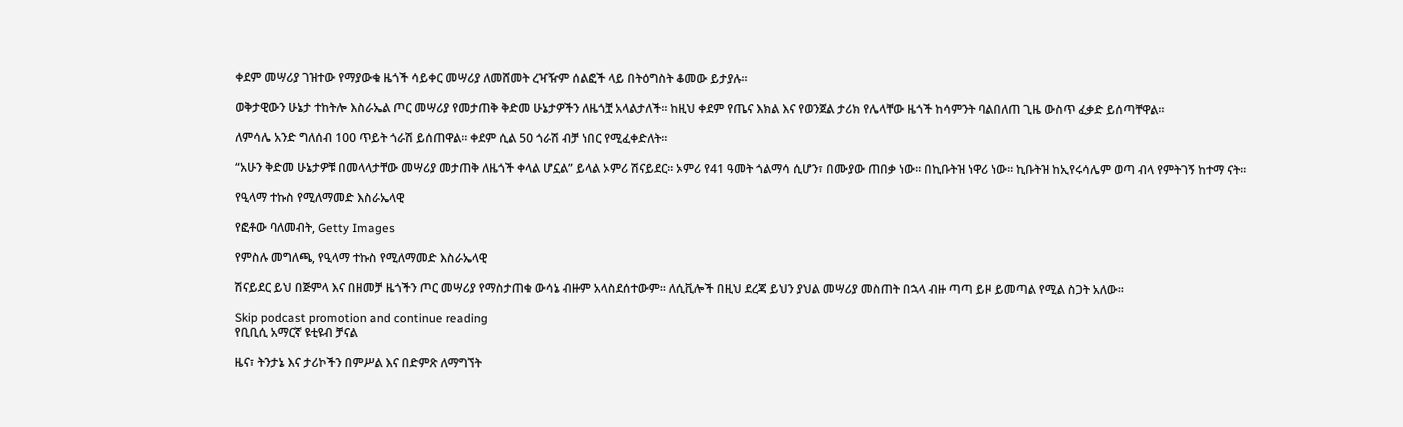ቀደም መሣሪያ ገዝተው የማያውቁ ዜጎች ሳይቀር መሣሪያ ለመሸመት ረዣዥም ሰልፎች ላይ በትዕግስት ቆመው ይታያሉ።

ወቅታዊውን ሁኔታ ተከትሎ እስራኤል ጦር መሣሪያ የመታጠቅ ቅድመ ሁኔታዎችን ለዜጎቿ አላልታለች። ከዚህ ቀደም የጤና እክል እና የወንጀል ታሪክ የሌላቸው ዜጎች ከሳምንት ባልበለጠ ጊዜ ውስጥ ፈቃድ ይሰጣቸዋል።

ለምሳሌ አንድ ግለሰብ 100 ጥይት ጎራሽ ይሰጠዋል። ቀደም ሲል 50 ጎራሽ ብቻ ነበር የሚፈቀድለት።

“አሁን ቅድመ ሁኔታዎቹ በመላላታቸው መሣሪያ መታጠቅ ለዜጎች ቀላል ሆኗል” ይላል ኦምሪ ሽናይደር። ኦምሪ የ41 ዓመት ጎልማሳ ሲሆን፣ በሙያው ጠበቃ ነው። በኪቡትዝ ነዋሪ ነው። ኪቡትዝ ከኢየሩሳሌም ወጣ ብላ የምትገኝ ከተማ ናት።

የዒላማ ተኩስ የሚለማመድ እስራኤላዊ

የፎቶው ባለመብት, Getty Images

የምስሉ መግለጫ, የዒላማ ተኩስ የሚለማመድ እስራኤላዊ

ሽናይደር ይህ በጅምላ እና በዘመቻ ዜጎችን ጦር መሣሪያ የማስታጠቁ ውሳኔ ብዙም አላስደሰተውም። ለሲቪሎች በዚህ ደረጃ ይህን ያህል መሣሪያ መስጠት በኋላ ብዙ ጣጣ ይዞ ይመጣል የሚል ስጋት አለው።

Skip podcast promotion and continue reading
የቢቢሲ አማርኛ ዩቲዩብ ቻናል

ዜና፣ ትንታኔ እና ታሪኮችን በምሥል እና በድምጽ ለማግኘት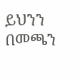ይህንን በመጫን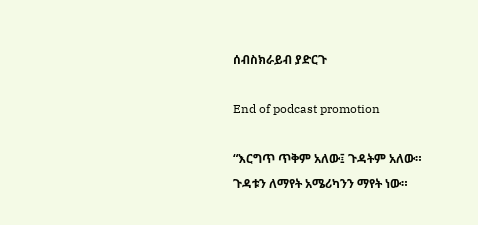ሰብስክራይብ ያድርጉ

End of podcast promotion

“እርግጥ ጥቅም አለው፤ ጉዳትም አለው። ጉዳቱን ለማየት አሜሪካንን ማየት ነው።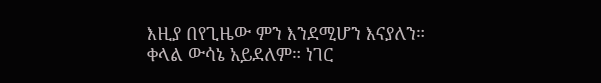እዚያ በየጊዜው ምን እንደሚሆን እናያለን። ቀላል ውሳኔ አይደለም። ነገር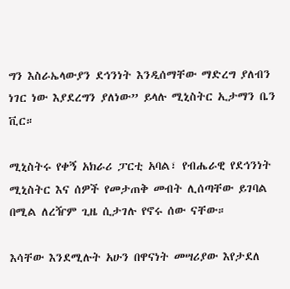ግን እስራኤላውያን ደኅንነት እንዲሰማቸው ማድረግ ያለብን ነገር ነው እያደረግን ያለነው” ይላሉ ሚኒስትር ኢታማን ቤን ቪር።

ሚኒስትሩ የቀኝ አክራሪ ፓርቲ አባል፣ የብሔራዊ የደኅንነት ሚኒስትር እና ሰዎች የመታጠቅ መብት ሊሰጣቸው ይገባል በሚል ለረዥም ጊዜ ሲታገሉ የኖሩ ሰው ናቸው።

እሳቸው እንደሚሉት አሁን በዋናነት መሣሪያው እየታደለ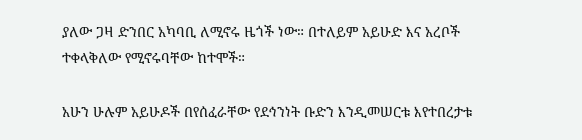ያለው ጋዛ ድንበር አካባቢ ለሚኖሩ ዜጎች ነው። በተለይም አይሁድ እና አረቦች ተቀላቅለው የሚኖሩባቸው ከተሞች።

አሁን ሁሉም አይሁዶች በየሰፈራቸው የደኅንነት ቡድን እንዲመሠርቱ እየተበረታቱ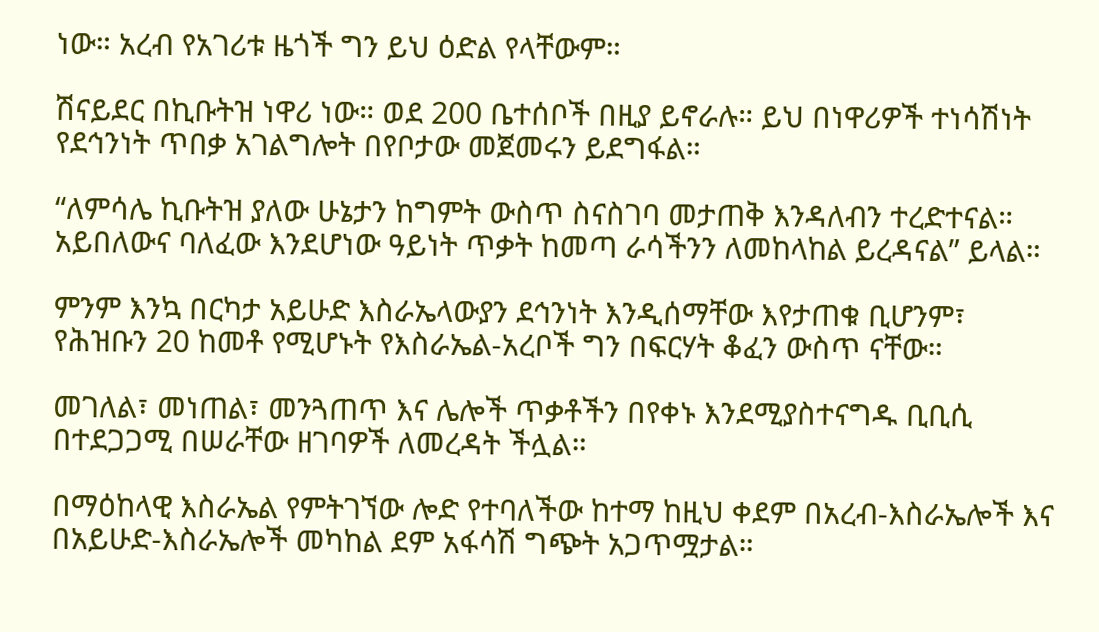ነው። አረብ የአገሪቱ ዜጎች ግን ይህ ዕድል የላቸውም።

ሽናይደር በኪቡትዝ ነዋሪ ነው። ወደ 200 ቤተሰቦች በዚያ ይኖራሉ። ይህ በነዋሪዎች ተነሳሽነት የደኅንነት ጥበቃ አገልግሎት በየቦታው መጀመሩን ይደግፋል።

“ለምሳሌ ኪቡትዝ ያለው ሁኔታን ከግምት ውስጥ ስናስገባ መታጠቅ እንዳለብን ተረድተናል። አይበለውና ባለፈው እንደሆነው ዓይነት ጥቃት ከመጣ ራሳችንን ለመከላከል ይረዳናል” ይላል።

ምንም እንኳ በርካታ አይሁድ እስራኤላውያን ደኅንነት እንዲሰማቸው እየታጠቁ ቢሆንም፣ የሕዝቡን 20 ከመቶ የሚሆኑት የእስራኤል-አረቦች ግን በፍርሃት ቆፈን ውስጥ ናቸው።

መገለል፣ መነጠል፣ መንጓጠጥ እና ሌሎች ጥቃቶችን በየቀኑ እንደሚያስተናግዱ ቢቢሲ በተደጋጋሚ በሠራቸው ዘገባዎች ለመረዳት ችሏል።

በማዕከላዊ እስራኤል የምትገኘው ሎድ የተባለችው ከተማ ከዚህ ቀደም በአረብ-እስራኤሎች እና በአይሁድ-እስራኤሎች መካከል ደም አፋሳሽ ግጭት አጋጥሟታል።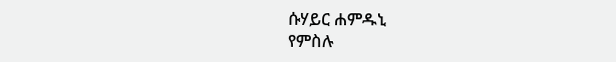ሱሃይር ሐምዱኒ
የምስሉ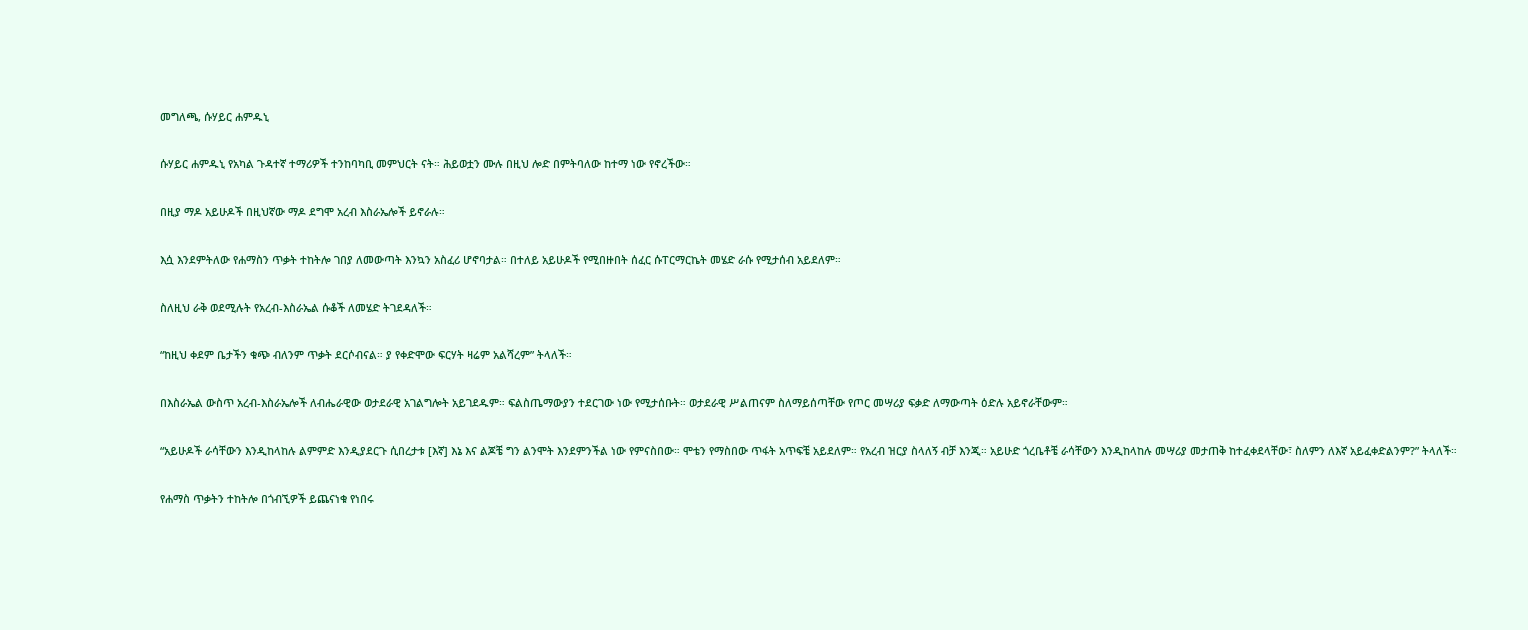መግለጫ, ሱሃይር ሐምዱኒ

ሱሃይር ሐምዱኒ የአካል ጉዳተኛ ተማሪዎች ተንከባካቢ መምህርት ናት። ሕይወቷን ሙሉ በዚህ ሎድ በምትባለው ከተማ ነው የኖረችው።

በዚያ ማዶ አይሁዶች በዚህኛው ማዶ ደግሞ አረብ እስራኤሎች ይኖራሉ።

እሷ እንደምትለው የሐማስን ጥቃት ተከትሎ ገበያ ለመውጣት እንኳን አስፈሪ ሆኖባታል። በተለይ አይሁዶች የሚበዙበት ሰፈር ሱፐርማርኬት መሄድ ራሱ የሚታሰብ አይደለም።

ስለዚህ ራቅ ወደሚሉት የአረብ-እስራኤል ሱቆች ለመሄድ ትገደዳለች።

“ከዚህ ቀደም ቤታችን ቁጭ ብለንም ጥቃት ደርሶብናል። ያ የቀድሞው ፍርሃት ዛሬም አልሻረም” ትላለች።

በእስራኤል ውስጥ አረብ-እስራኤሎች ለብሔራዊው ወታደራዊ አገልግሎት አይገደዱም። ፍልስጤማውያን ተደርገው ነው የሚታሰቡት። ወታደራዊ ሥልጠናም ስለማይሰጣቸው የጦር መሣሪያ ፍቃድ ለማውጣት ዕድሉ አይኖራቸውም።

“አይሁዶች ራሳቸውን እንዲከላከሉ ልምምድ እንዲያደርጉ ሲበረታቱ [እኛ] እኔ እና ልጆቼ ግን ልንሞት እንደምንችል ነው የምናስበው። ሞቴን የማስበው ጥፋት አጥፍቼ አይደለም። የአረብ ዝርያ ስላለኝ ብቻ እንጂ። አይሁድ ጎረቤቶቼ ራሳቸውን እንዲከላከሉ መሣሪያ መታጠቅ ከተፈቀደላቸው፣ ስለምን ለእኛ አይፈቀድልንም?” ትላለች።

የሐማስ ጥቃትን ተከትሎ በጎብኚዎች ይጨናነቁ የነበሩ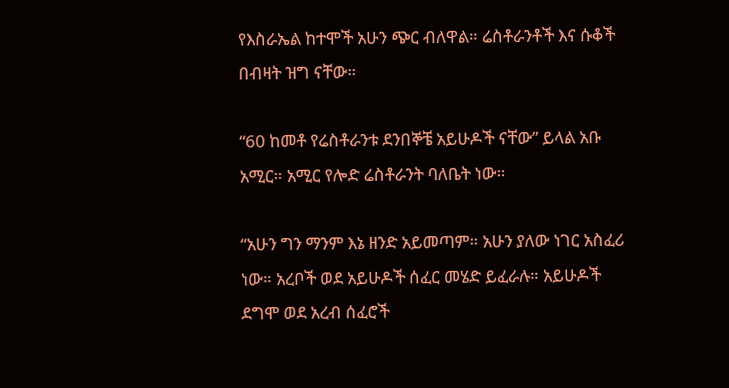የእስራኤል ከተሞች አሁን ጭር ብለዋል። ሬስቶራንቶች እና ሱቆች በብዛት ዝግ ናቸው።

“60 ከመቶ የሬስቶራንቱ ደንበኞቼ አይሁዶች ናቸው” ይላል አቡ አሚር። አሚር የሎድ ሬስቶራንት ባለቤት ነው።

“አሁን ግን ማንም እኔ ዘንድ አይመጣም። አሁን ያለው ነገር አስፈሪ ነው። አረቦች ወደ አይሁዶች ሰፈር መሄድ ይፈራሉ። አይሁዶች ደግሞ ወደ አረብ ሰፈሮች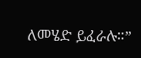ለመሄድ ይፈራሉ።”